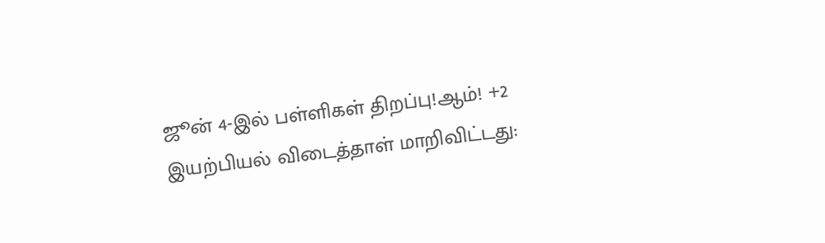ஜூன் 4-இல் பள்ளிகள் திறப்பு!ஆம்! +2 இயற்பியல் விடைத்தாள் மாறிவிட்டது: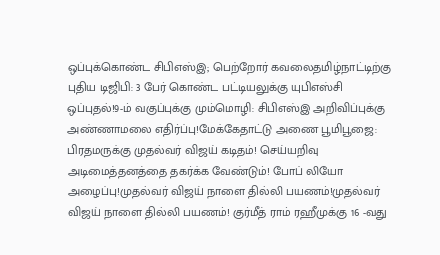ஒப்புக்கொண்ட சிபிஎஸ்இ; பெற்றோர் கவலைதமிழ்நாட்டிற்கு புதிய டிஜிபி: 3 பேர் கொண்ட பட்டியலுக்கு யுபிஎஸ்சி ஒப்புதல்!9-ம் வகுப்புக்கு மும்மொழி: சிபிஎஸ்இ அறிவிப்புக்கு அண்ணாமலை எதிர்ப்பு!மேக்கேதாட்டு அணை பூமிபூஜை: பிரதமருக்கு முதல்வர் விஜய் கடிதம்! செய்யறிவு அடிமைத்தனத்தை தகர்க்க வேண்டும்! போப் லியோ அழைப்பு!முதல்வர் விஜய் நாளை தில்லி பயணம்!முதல்வர் விஜய் நாளை தில்லி பயணம்! குர்மீத் ராம் ரஹீமுக்கு 16 -வது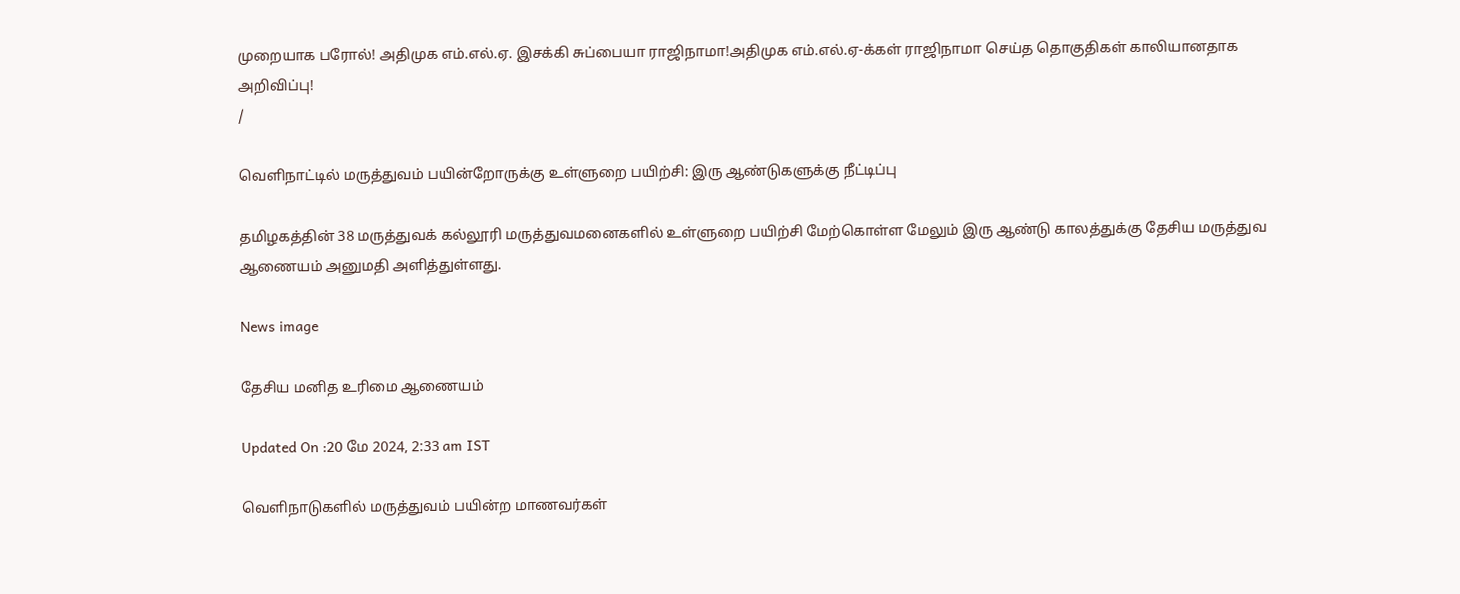முறையாக பரோல்! அதிமுக எம்.எல்.ஏ. இசக்கி சுப்பையா ராஜிநாமா!அதிமுக எம்.எல்.ஏ-க்கள் ராஜிநாமா செய்த தொகுதிகள் காலியானதாக அறிவிப்பு!
/

வெளிநாட்டில் மருத்துவம் பயின்றோருக்கு உள்ளுறை பயிற்சி: இரு ஆண்டுகளுக்கு நீட்டிப்பு

தமிழகத்தின் 38 மருத்துவக் கல்லூரி மருத்துவமனைகளில் உள்ளுறை பயிற்சி மேற்கொள்ள மேலும் இரு ஆண்டு காலத்துக்கு தேசிய மருத்துவ ஆணையம் அனுமதி அளித்துள்ளது.

News image

தேசிய மனித உரிமை ஆணையம்

Updated On :20 மே 2024, 2:33 am IST

வெளிநாடுகளில் மருத்துவம் பயின்ற மாணவர்கள்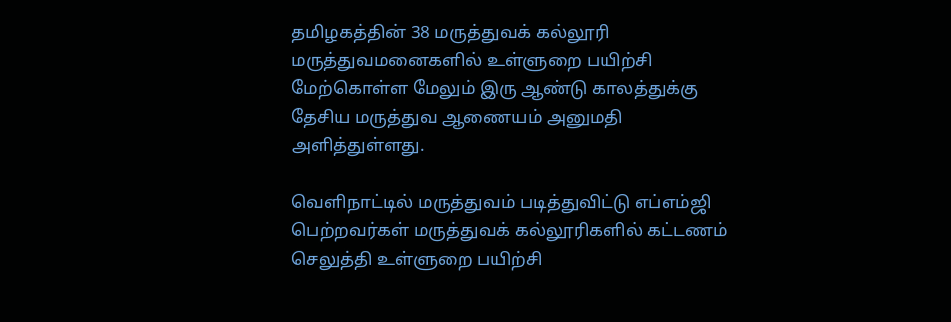தமிழகத்தின் 38 மருத்துவக் கல்லூரி மருத்துவமனைகளில் உள்ளுறை பயிற்சி மேற்கொள்ள மேலும் இரு ஆண்டு காலத்துக்கு தேசிய மருத்துவ ஆணையம் அனுமதி அளித்துள்ளது.

வெளிநாட்டில் மருத்துவம் படித்துவிட்டு எப்எம்ஜி பெற்றவர்கள் மருத்துவக் கல்லூரிகளில் கட்டணம் செலுத்தி உள்ளுறை பயிற்சி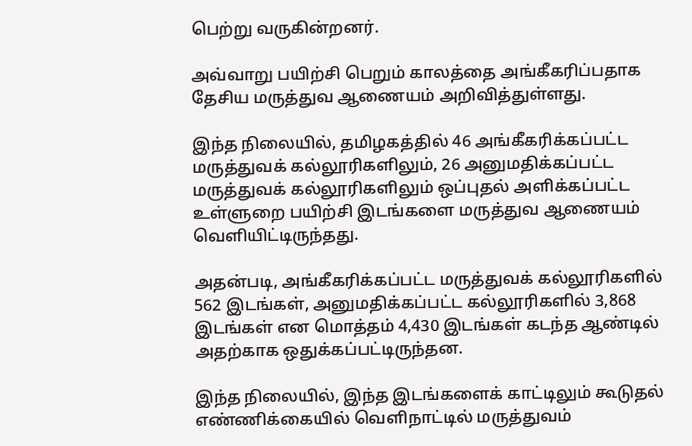பெற்று வருகின்றனர்.

அவ்வாறு பயிற்சி பெறும் காலத்தை அங்கீகரிப்பதாக தேசிய மருத்துவ ஆணையம் அறிவித்துள்ளது.

இந்த நிலையில், தமிழகத்தில் 46 அங்கீகரிக்கப்பட்ட மருத்துவக் கல்லூரிகளிலும், 26 அனுமதிக்கப்பட்ட மருத்துவக் கல்லூரிகளிலும் ஒப்புதல் அளிக்கப்பட்ட உள்ளுறை பயிற்சி இடங்களை மருத்துவ ஆணையம் வெளியிட்டிருந்தது.

அதன்படி, அங்கீகரிக்கப்பட்ட மருத்துவக் கல்லூரிகளில் 562 இடங்கள், அனுமதிக்கப்பட்ட கல்லூரிகளில் 3,868 இடங்கள் என மொத்தம் 4,430 இடங்கள் கடந்த ஆண்டில் அதற்காக ஒதுக்கப்பட்டிருந்தன.

இந்த நிலையில், இந்த இடங்களைக் காட்டிலும் கூடுதல் எண்ணிக்கையில் வெளிநாட்டில் மருத்துவம்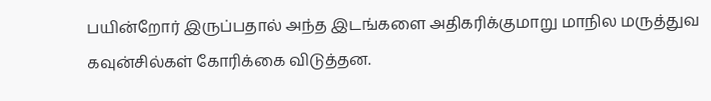பயின்றோர் இருப்பதால் அந்த இடங்களை அதிகரிக்குமாறு மாநில மருத்துவ கவுன்சில்கள் கோரிக்கை விடுத்தன.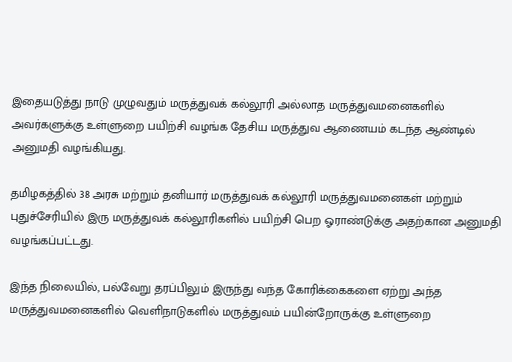இதையடுத்து நாடு முழுவதும் மருத்துவக் கல்லூரி அல்லாத மருத்துவமனைகளில் அவர்களுக்கு உள்ளுறை பயிற்சி வழங்க தேசிய மருத்துவ ஆணையம் கடந்த ஆண்டில் அனுமதி வழங்கியது.

தமிழகத்தில் 38 அரசு மற்றும் தனியார் மருத்துவக் கல்லூரி மருத்துவமனைகள் மற்றும் புதுச்சேரியில் இரு மருத்துவக் கல்லூரிகளில் பயிற்சி பெற ஓராண்டுக்கு அதற்கான அனுமதி வழங்கப்பட்டது.

இந்த நிலையில், பல்வேறு தரப்பிலும் இருந்து வந்த கோரிக்கைகளை ஏற்று அந்த மருத்துவமனைகளில் வெளிநாடுகளில் மருத்துவம் பயின்றோருக்கு உள்ளுறை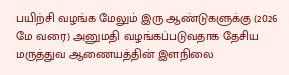பயிற்சி வழங்க மேலும் இரு ஆண்டுகளுக்கு (2026 மே வரை) அனுமதி வழங்கப்படுவதாக தேசிய மருத்துவ ஆணையத்தின் இளநிலை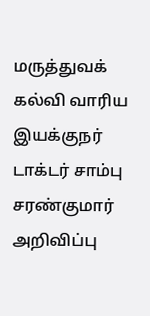மருத்துவக் கல்வி வாரிய இயக்குநர் டாக்டர் சாம்பு சரண்குமார் அறிவிப்பு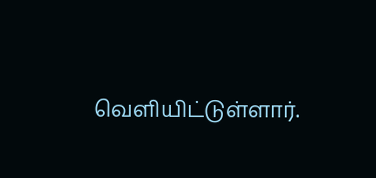வெளியிட்டுள்ளார்.